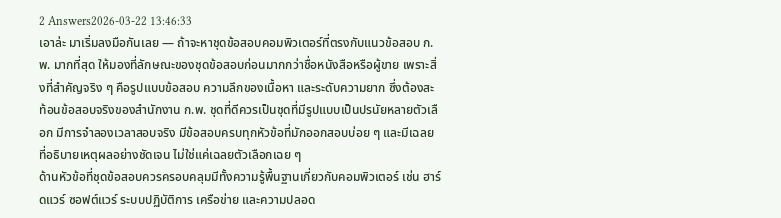2 Answers2026-03-22 13:46:33
เอาล่ะ มาเริ่มลงมือกันเลย — ถ้าจะหาชุดข้อสอบคอมพิวเตอร์ที่ตรงกับแนวข้อสอบ ก.พ. มากที่สุด ให้มองที่ลักษณะของชุดข้อสอบก่อนมากกว่าชื่อหนังสือหรือผู้ขาย เพราะสิ่งที่สำคัญจริง ๆ คือรูปแบบข้อสอบ ความลึกของเนื้อหา และระดับความยาก ซึ่งต้องสะท้อนข้อสอบจริงของสำนักงาน ก.พ. ชุดที่ดีควรเป็นชุดที่มีรูปแบบเป็นปรนัยหลายตัวเลือก มีการจำลองเวลาสอบจริง มีข้อสอบครบทุกหัวข้อที่มักออกสอบบ่อย ๆ และมีเฉลยที่อธิบายเหตุผลอย่างชัดเจน ไม่ใช่แค่เฉลยตัวเลือกเฉย ๆ
ด้านหัวข้อที่ชุดข้อสอบควรครอบคลุมมีทั้งความรู้พื้นฐานเกี่ยวกับคอมพิวเตอร์ เช่น ฮาร์ดแวร์ ซอฟต์แวร์ ระบบปฏิบัติการ เครือข่าย และความปลอด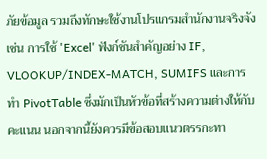ภัยข้อมูล รวมถึงทักษะใช้งานโปรแกรมสำนักงานจริงจัง เช่น การใช้ 'Excel' ฟังก์ชันสำคัญอย่าง IF, VLOOKUP/INDEX-MATCH, SUMIFS และการทำ PivotTable ซึ่งมักเป็นหัวข้อที่สร้างความต่างให้กับคะแนน นอกจากนี้ยังควรมีข้อสอบแนวตรรกะทา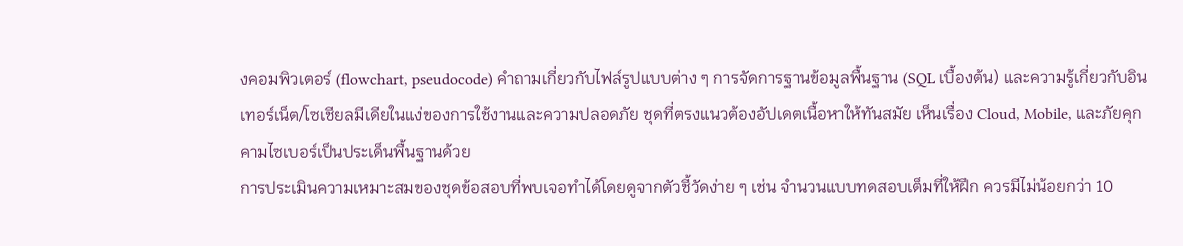งคอมพิวเตอร์ (flowchart, pseudocode) คำถามเกี่ยวกับไฟล์รูปแบบต่าง ๆ การจัดการฐานข้อมูลพื้นฐาน (SQL เบื้องต้น) และความรู้เกี่ยวกับอินเทอร์เน็ต/โซเชียลมีเดียในแง่ของการใช้งานและความปลอดภัย ชุดที่ตรงแนวต้องอัปเดตเนื้อหาให้ทันสมัย เห็นเรื่อง Cloud, Mobile, และภัยคุกคามไซเบอร์เป็นประเด็นพื้นฐานด้วย
การประเมินความเหมาะสมของชุดข้อสอบที่พบเจอทำได้โดยดูจากตัวชี้วัดง่าย ๆ เช่น จำนวนแบบทดสอบเต็มที่ให้ฝึก ควรมีไม่น้อยกว่า 10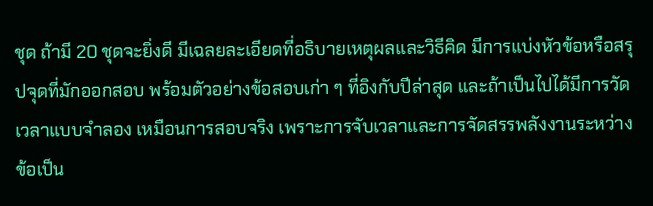ชุด ถ้ามี 20 ชุดจะยิ่งดี มีเฉลยละเอียดที่อธิบายเหตุผลและวิธีคิด มีการแบ่งหัวข้อหรือสรุปจุดที่มักออกสอบ พร้อมตัวอย่างข้อสอบเก่า ๆ ที่อิงกับปีล่าสุด และถ้าเป็นไปได้มีการวัดเวลาแบบจำลอง เหมือนการสอบจริง เพราะการจับเวลาและการจัดสรรพลังงานระหว่างข้อเป็น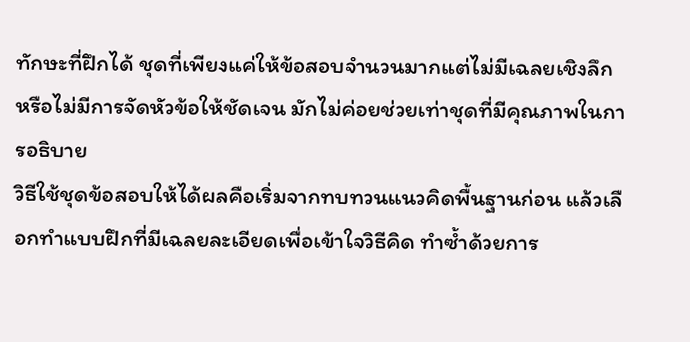ทักษะที่ฝึกได้ ชุดที่เพียงแค่ให้ข้อสอบจำนวนมากแต่ไม่มีเฉลยเชิงลึกหรือไม่มีการจัดหัวข้อให้ชัดเจน มักไม่ค่อยช่วยเท่าชุดที่มีคุณภาพในการอธิบาย
วิธีใช้ชุดข้อสอบให้ได้ผลคือเริ่มจากทบทวนแนวคิดพื้นฐานก่อน แล้วเลือกทำแบบฝึกที่มีเฉลยละเอียดเพื่อเข้าใจวิธีคิด ทำซ้ำด้วยการ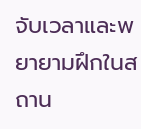จับเวลาและพยายามฝึกในสถาน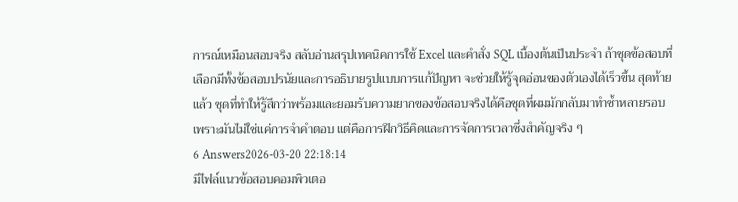การณ์เหมือนสอบจริง สลับอ่านสรุปเทคนิคการใช้ Excel และคำสั่ง SQL เบื้องต้นเป็นประจำ ถ้าชุดข้อสอบที่เลือกมีทั้งข้อสอบปรนัยและการอธิบายรูปแบบการแก้ปัญหา จะช่วยให้รู้จุดอ่อนของตัวเองได้เร็วขึ้น สุดท้ายแล้ว ชุดที่ทำให้รู้สึกว่าพร้อมและยอมรับความยากของข้อสอบจริงได้คือชุดที่ผมมักกลับมาทำซ้ำหลายรอบ เพราะมันไม่ใช่แค่การจำคำตอบ แต่คือการฝึกวิธีคิดและการจัดการเวลาซึ่งสำคัญจริง ๆ
6 Answers2026-03-20 22:18:14
มีไฟล์แนวข้อสอบคอมพิวเตอ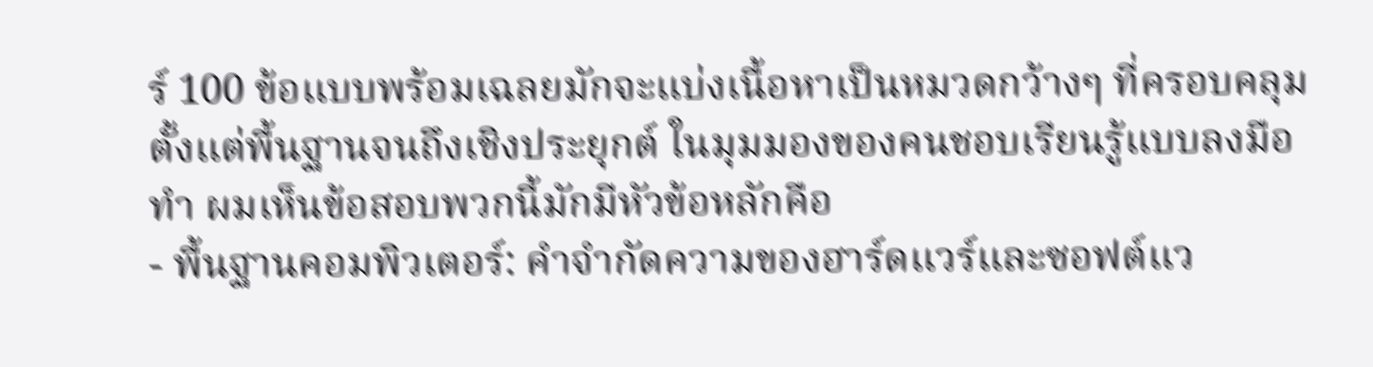ร์ 100 ข้อแบบพร้อมเฉลยมักจะแบ่งเนื้อหาเป็นหมวดกว้างๆ ที่ครอบคลุมตั้งแต่พื้นฐานจนถึงเชิงประยุกต์ ในมุมมองของคนชอบเรียนรู้แบบลงมือทำ ผมเห็นข้อสอบพวกนี้มักมีหัวข้อหลักคือ
- พื้นฐานคอมพิวเตอร์: คำจำกัดความของฮาร์ดแวร์และซอฟต์แว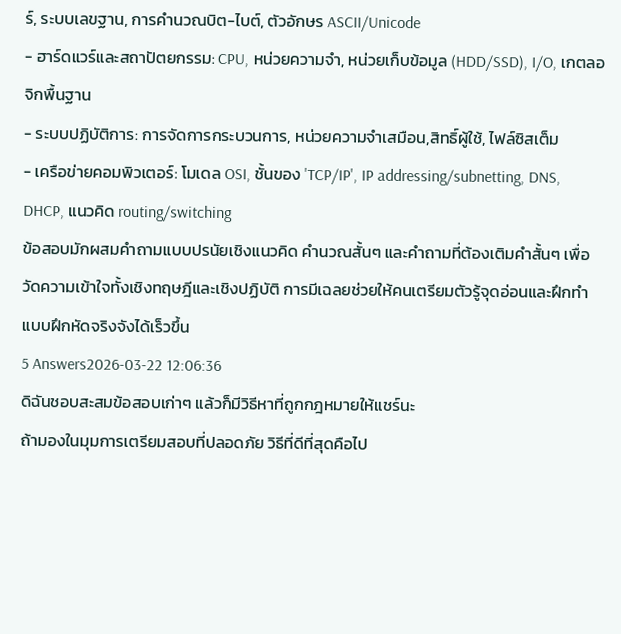ร์, ระบบเลขฐาน, การคำนวณบิต-ไบต์, ตัวอักษร ASCII/Unicode
- ฮาร์ดแวร์และสถาปัตยกรรม: CPU, หน่วยความจำ, หน่วยเก็บข้อมูล (HDD/SSD), I/O, เกตลอจิกพื้นฐาน
- ระบบปฏิบัติการ: การจัดการกระบวนการ, หน่วยความจำเสมือน,สิทธิ์ผู้ใช้, ไฟล์ซิสเต็ม
- เครือข่ายคอมพิวเตอร์: โมเดล OSI, ชั้นของ 'TCP/IP', IP addressing/subnetting, DNS, DHCP, แนวคิด routing/switching
ข้อสอบมักผสมคำถามแบบปรนัยเชิงแนวคิด คำนวณสั้นๆ และคำถามที่ต้องเติมคำสั้นๆ เพื่อวัดความเข้าใจทั้งเชิงทฤษฎีและเชิงปฏิบัติ การมีเฉลยช่วยให้คนเตรียมตัวรู้จุดอ่อนและฝึกทำแบบฝึกหัดจริงจังได้เร็วขึ้น
5 Answers2026-03-22 12:06:36
ดิฉันชอบสะสมข้อสอบเก่าๆ แล้วก็มีวิธีหาที่ถูกกฎหมายให้แชร์นะ
ถ้ามองในมุมการเตรียมสอบที่ปลอดภัย วิธีที่ดีที่สุดคือไป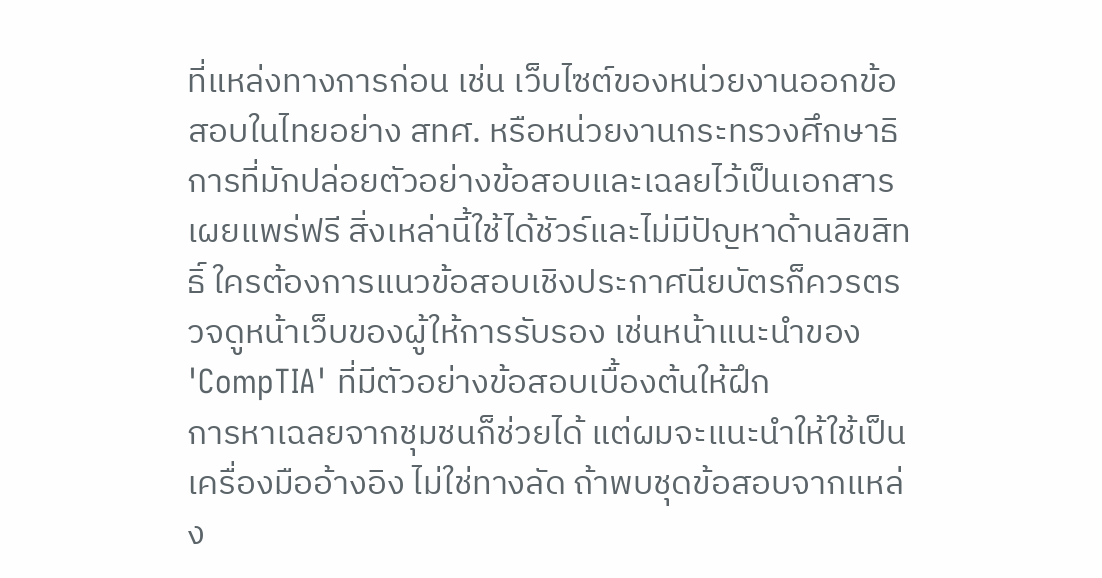ที่แหล่งทางการก่อน เช่น เว็บไซต์ของหน่วยงานออกข้อสอบในไทยอย่าง สทศ. หรือหน่วยงานกระทรวงศึกษาธิการที่มักปล่อยตัวอย่างข้อสอบและเฉลยไว้เป็นเอกสารเผยแพร่ฟรี สิ่งเหล่านี้ใช้ได้ชัวร์และไม่มีปัญหาด้านลิขสิทธิ์ ใครต้องการแนวข้อสอบเชิงประกาศนียบัตรก็ควรตรวจดูหน้าเว็บของผู้ให้การรับรอง เช่นหน้าแนะนำของ 'CompTIA' ที่มีตัวอย่างข้อสอบเบื้องต้นให้ฝึก
การหาเฉลยจากชุมชนก็ช่วยได้ แต่ผมจะแนะนำให้ใช้เป็นเครื่องมืออ้างอิง ไม่ใช่ทางลัด ถ้าพบชุดข้อสอบจากแหล่ง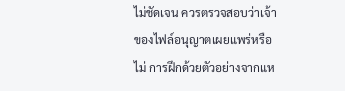ไม่ชัดเจน ควรตรวจสอบว่าเจ้าของไฟล์อนุญาตเผยแพร่หรือไม่ การฝึกด้วยตัวอย่างจากแห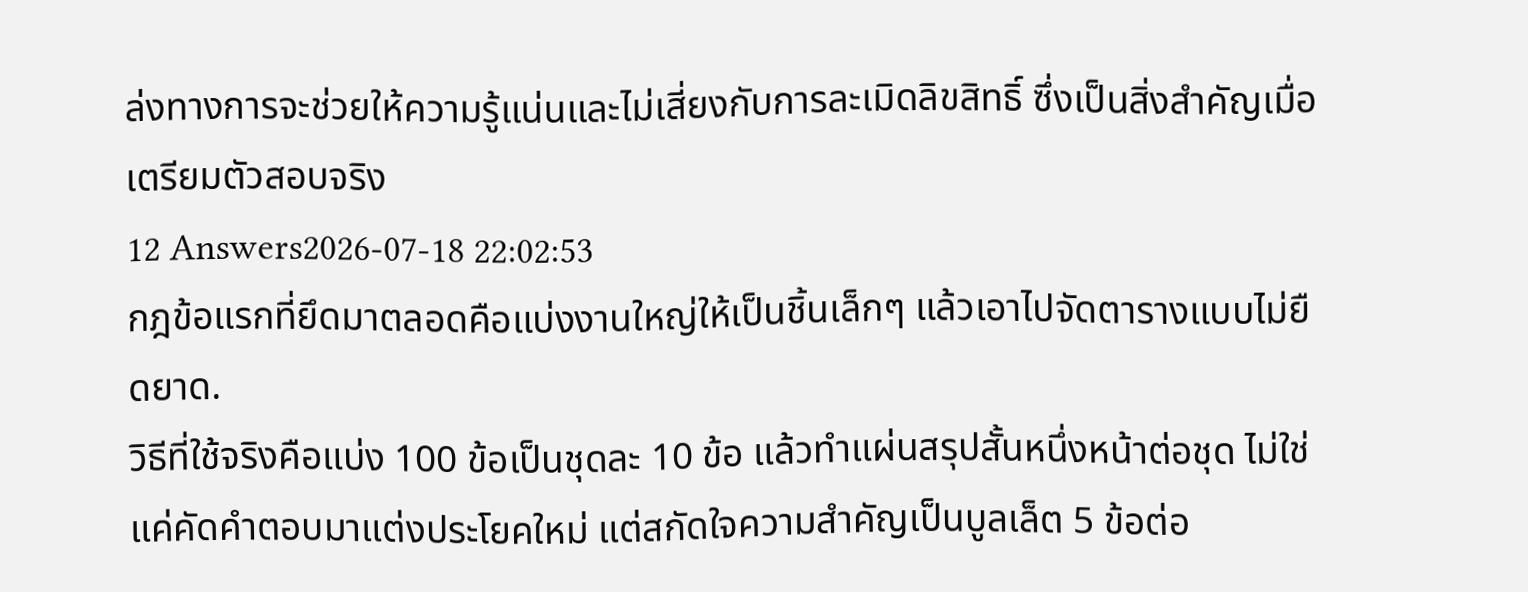ล่งทางการจะช่วยให้ความรู้แน่นและไม่เสี่ยงกับการละเมิดลิขสิทธิ์ ซึ่งเป็นสิ่งสำคัญเมื่อเตรียมตัวสอบจริง
12 Answers2026-07-18 22:02:53
กฎข้อแรกที่ยึดมาตลอดคือแบ่งงานใหญ่ให้เป็นชิ้นเล็กๆ แล้วเอาไปจัดตารางแบบไม่ยืดยาด.
วิธีที่ใช้จริงคือแบ่ง 100 ข้อเป็นชุดละ 10 ข้อ แล้วทำแผ่นสรุปสั้นหนึ่งหน้าต่อชุด ไม่ใช่แค่คัดคำตอบมาแต่งประโยคใหม่ แต่สกัดใจความสำคัญเป็นบูลเล็ต 5 ข้อต่อ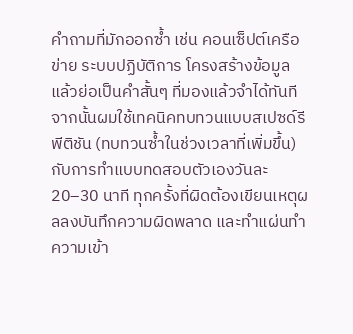คำถามที่มักออกซ้ำ เช่น คอนเซ็ปต์เครือข่าย ระบบปฏิบัติการ โครงสร้างข้อมูล แล้วย่อเป็นคำสั้นๆ ที่มองแล้วจำได้ทันที
จากนั้นผมใช้เทคนิคทบทวนแบบสเปซด์รีพีติชัน (ทบทวนซ้ำในช่วงเวลาที่เพิ่มขึ้น) กับการทำแบบทดสอบตัวเองวันละ 20–30 นาที ทุกครั้งที่ผิดต้องเขียนเหตุผลลงบันทึกความผิดพลาด และทำแผ่นทำความเข้า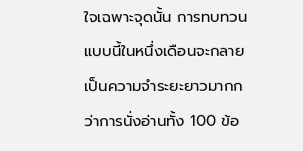ใจเฉพาะจุดนั้น การทบทวนแบบนี้ในหนึ่งเดือนจะกลายเป็นความจำระยะยาวมากกว่าการนั่งอ่านทั้ง 100 ข้อ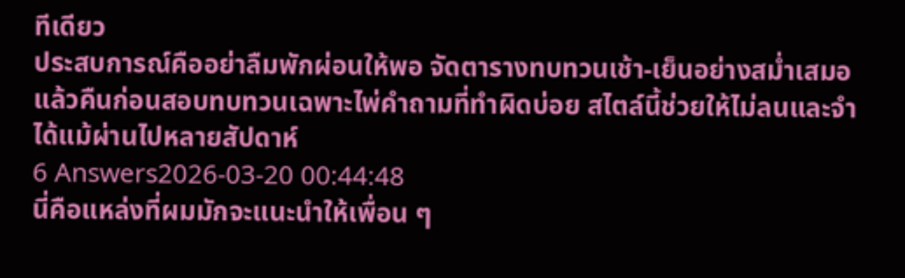ทีเดียว
ประสบการณ์คืออย่าลืมพักผ่อนให้พอ จัดตารางทบทวนเช้า-เย็นอย่างสม่ำเสมอ แล้วคืนก่อนสอบทบทวนเฉพาะไพ่คำถามที่ทำผิดบ่อย สไตล์นี้ช่วยให้ไม่ลนและจำได้แม้ผ่านไปหลายสัปดาห์
6 Answers2026-03-20 00:44:48
นี่คือแหล่งที่ผมมักจะแนะนำให้เพื่อน ๆ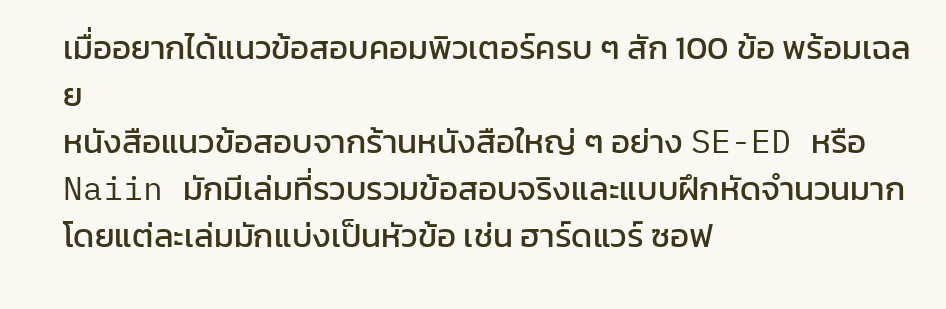เมื่ออยากได้แนวข้อสอบคอมพิวเตอร์ครบ ๆ สัก 100 ข้อ พร้อมเฉลย
หนังสือแนวข้อสอบจากร้านหนังสือใหญ่ ๆ อย่าง SE-ED หรือ Naiin มักมีเล่มที่รวบรวมข้อสอบจริงและแบบฝึกหัดจำนวนมาก โดยแต่ละเล่มมักแบ่งเป็นหัวข้อ เช่น ฮาร์ดแวร์ ซอฟ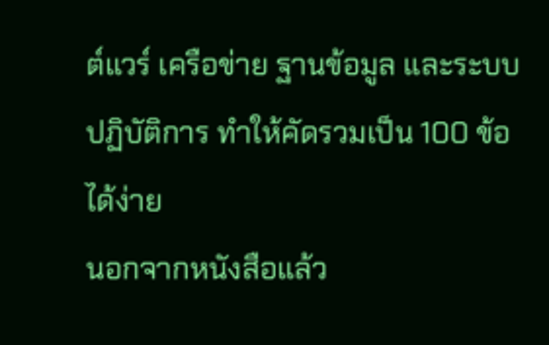ต์แวร์ เครือข่าย ฐานข้อมูล และระบบปฏิบัติการ ทำให้คัดรวมเป็น 100 ข้อได้ง่าย
นอกจากหนังสือแล้ว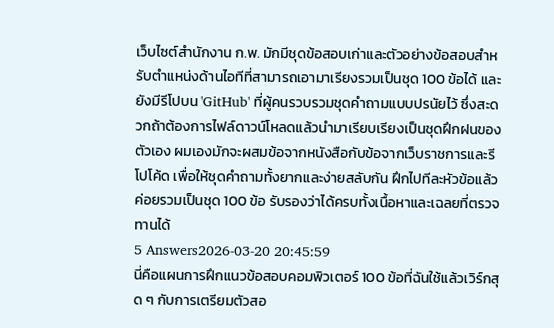เว็บไซต์สำนักงาน ก.พ. มักมีชุดข้อสอบเก่าและตัวอย่างข้อสอบสำหรับตำแหน่งด้านไอทีที่สามารถเอามาเรียงรวมเป็นชุด 100 ข้อได้ และยังมีรีโปบน 'GitHub' ที่ผู้คนรวบรวมชุดคำถามแบบปรนัยไว้ ซึ่งสะดวกถ้าต้องการไฟล์ดาวน์โหลดแล้วนำมาเรียบเรียงเป็นชุดฝึกฝนของตัวเอง ผมเองมักจะผสมข้อจากหนังสือกับข้อจากเว็บราชการและรีโปโค้ด เพื่อให้ชุดคำถามทั้งยากและง่ายสลับกัน ฝึกไปทีละหัวข้อแล้วค่อยรวมเป็นชุด 100 ข้อ รับรองว่าได้ครบทั้งเนื้อหาและเฉลยที่ตรวจทานได้
5 Answers2026-03-20 20:45:59
นี่คือแผนการฝึกแนวข้อสอบคอมพิวเตอร์ 100 ข้อที่ฉันใช้แล้วเวิร์กสุด ๆ กับการเตรียมตัวสอ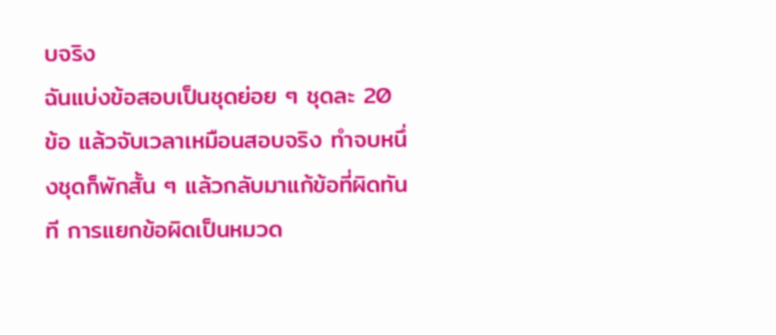บจริง
ฉันแบ่งข้อสอบเป็นชุดย่อย ๆ ชุดละ 20 ข้อ แล้วจับเวลาเหมือนสอบจริง ทำจบหนึ่งชุดก็พักสั้น ๆ แล้วกลับมาแก้ข้อที่ผิดทันที การแยกข้อผิดเป็นหมวด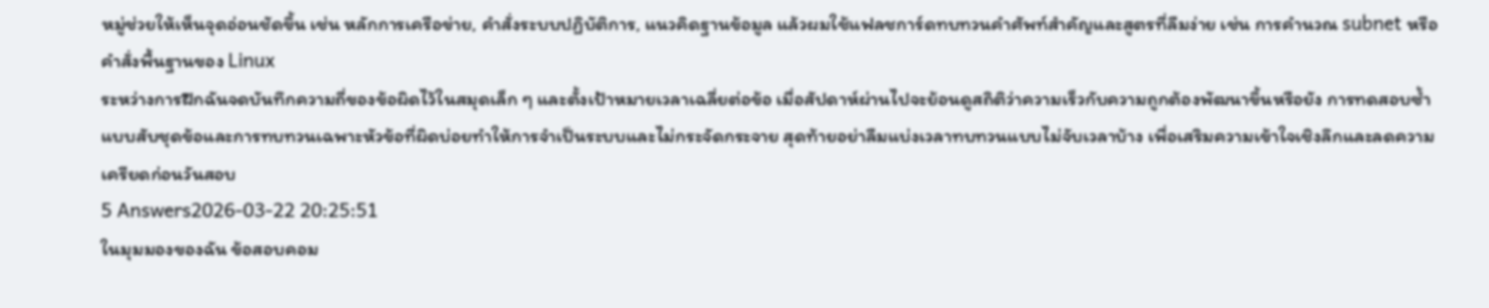หมู่ช่วยให้เห็นจุดอ่อนชัดขึ้น เช่น หลักการเครือข่าย, คำสั่งระบบปฏิบัติการ, แนวคิดฐานข้อมูล แล้วผมใช้แฟลชการ์ดทบทวนคำศัพท์สำคัญและสูตรที่ลืมง่าย เช่น การคำนวณ subnet หรือคำสั่งพื้นฐานของ Linux
ระหว่างการฝึกฉันจดบันทึกความถี่ของข้อผิดไว้ในสมุดเล็ก ๆ และตั้งเป้าหมายเวลาเฉลี่ยต่อข้อ เมื่อสัปดาห์ผ่านไปจะย้อนดูสถิติว่าความเร็วกับความถูกต้องพัฒนาขึ้นหรือยัง การทดสอบซ้ำแบบสับชุดข้อและการทบทวนเฉพาะหัวข้อที่ผิดบ่อยทำให้การจำเป็นระบบและไม่กระจัดกระจาย สุดท้ายอย่าลืมแบ่งเวลาทบทวนแบบไม่จับเวลาบ้าง เพื่อเสริมความเข้าใจเชิงลึกและลดความเครียดก่อนวันสอบ
5 Answers2026-03-22 20:25:51
ในมุมมองของฉัน ข้อสอบคอม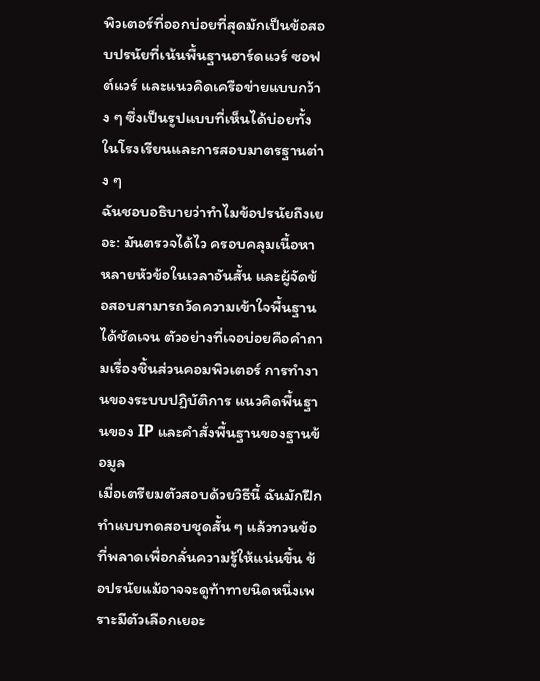พิวเตอร์ที่ออกบ่อยที่สุดมักเป็นข้อสอบปรนัยที่เน้นพื้นฐานฮาร์ดแวร์ ซอฟต์แวร์ และแนวคิดเครือข่ายแบบกว้าง ๆ ซึ่งเป็นรูปแบบที่เห็นได้บ่อยทั้งในโรงเรียนและการสอบมาตรฐานต่าง ๆ
ฉันชอบอธิบายว่าทำไมข้อปรนัยถึงเยอะ: มันตรวจได้ไว ครอบคลุมเนื้อหาหลายหัวข้อในเวลาอันสั้น และผู้จัดข้อสอบสามารถวัดความเข้าใจพื้นฐานได้ชัดเจน ตัวอย่างที่เจอบ่อยคือคำถามเรื่องชิ้นส่วนคอมพิวเตอร์ การทำงานของระบบปฏิบัติการ แนวคิดพื้นฐานของ IP และคำสั่งพื้นฐานของฐานข้อมูล
เมื่อเตรียมตัวสอบด้วยวิธีนี้ ฉันมักฝึกทำแบบทดสอบชุดสั้น ๆ แล้วทวนข้อที่พลาดเพื่อกลั่นความรู้ให้แน่นขึ้น ข้อปรนัยแม้อาจจะดูท้าทายนิดหนึ่งเพราะมีตัวเลือกเยอะ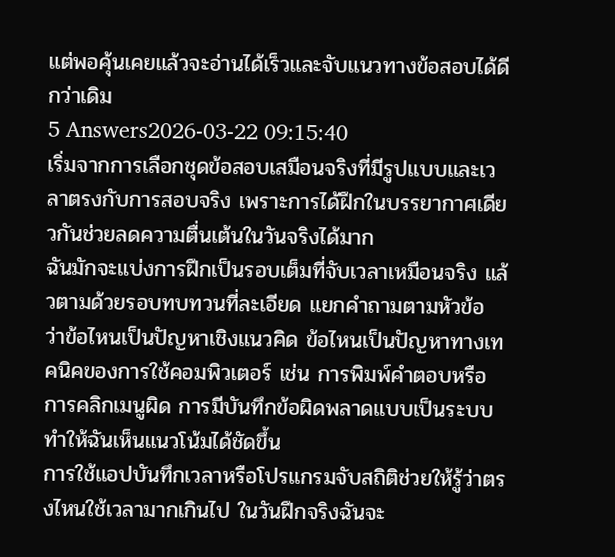แต่พอคุ้นเคยแล้วจะอ่านได้เร็วและจับแนวทางข้อสอบได้ดีกว่าเดิม
5 Answers2026-03-22 09:15:40
เริ่มจากการเลือกชุดข้อสอบเสมือนจริงที่มีรูปแบบและเวลาตรงกับการสอบจริง เพราะการได้ฝึกในบรรยากาศเดียวกันช่วยลดความตื่นเต้นในวันจริงได้มาก
ฉันมักจะแบ่งการฝึกเป็นรอบเต็มที่จับเวลาเหมือนจริง แล้วตามด้วยรอบทบทวนที่ละเอียด แยกคำถามตามหัวข้อ ว่าข้อไหนเป็นปัญหาเชิงแนวคิด ข้อไหนเป็นปัญหาทางเทคนิคของการใช้คอมพิวเตอร์ เช่น การพิมพ์คำตอบหรือการคลิกเมนูผิด การมีบันทึกข้อผิดพลาดแบบเป็นระบบทำให้ฉันเห็นแนวโน้มได้ชัดขึ้น
การใช้แอปบันทึกเวลาหรือโปรแกรมจับสถิติช่วยให้รู้ว่าตรงไหนใช้เวลามากเกินไป ในวันฝึกจริงฉันจะ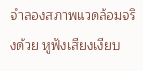จำลองสภาพแวดล้อมจริงด้วย หูฟังเสียงเงียบ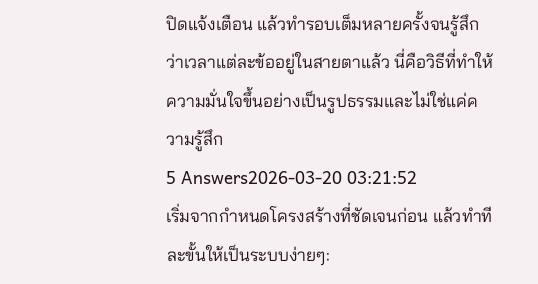ปิดแจ้งเตือน แล้วทำรอบเต็มหลายครั้งจนรู้สึกว่าเวลาแต่ละข้ออยู่ในสายตาแล้ว นี่คือวิธีที่ทำให้ความมั่นใจขึ้นอย่างเป็นรูปธรรมและไม่ใช่แค่ความรู้สึก
5 Answers2026-03-20 03:21:52
เริ่มจากกำหนดโครงสร้างที่ชัดเจนก่อน แล้วทำทีละขั้นให้เป็นระบบง่ายๆ: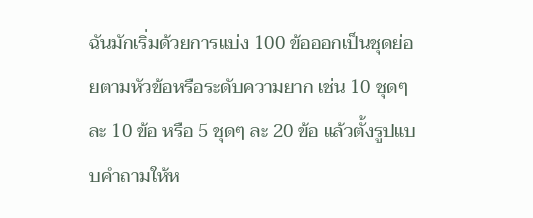ฉันมักเริ่มด้วยการแบ่ง 100 ข้อออกเป็นชุดย่อยตามหัวข้อหรือระดับความยาก เช่น 10 ชุดๆ ละ 10 ข้อ หรือ 5 ชุดๆ ละ 20 ข้อ แล้วตั้งรูปแบบคำถามให้ห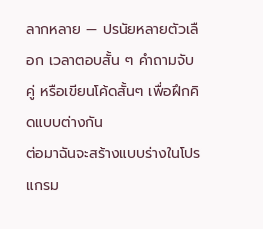ลากหลาย — ปรนัยหลายตัวเลือก เวลาตอบสั้น ๆ คำถามจับคู่ หรือเขียนโค้ดสั้นๆ เพื่อฝึกคิดแบบต่างกัน
ต่อมาฉันจะสร้างแบบร่างในโปรแกรม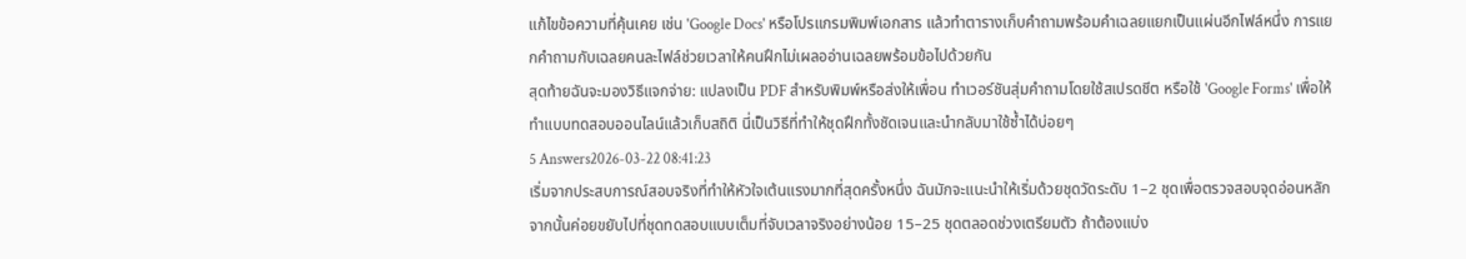แก้ไขข้อความที่คุ้นเคย เช่น 'Google Docs' หรือโปรแกรมพิมพ์เอกสาร แล้วทำตารางเก็บคำถามพร้อมคำเฉลยแยกเป็นแผ่นอีกไฟล์หนึ่ง การแยกคำถามกับเฉลยคนละไฟล์ช่วยเวลาให้คนฝึกไม่เผลออ่านเฉลยพร้อมข้อไปด้วยกัน
สุดท้ายฉันจะมองวิธีแจกจ่าย: แปลงเป็น PDF สำหรับพิมพ์หรือส่งให้เพื่อน ทำเวอร์ชันสุ่มคำถามโดยใช้สเปรดชีต หรือใช้ 'Google Forms' เพื่อให้ทำแบบทดสอบออนไลน์แล้วเก็บสถิติ นี่เป็นวิธีที่ทำให้ชุดฝึกทั้งชัดเจนและนำกลับมาใช้ซ้ำได้บ่อยๆ
5 Answers2026-03-22 08:41:23
เริ่มจากประสบการณ์สอบจริงที่ทำให้หัวใจเต้นแรงมากที่สุดครั้งหนึ่ง ฉันมักจะแนะนำให้เริ่มด้วยชุดวัดระดับ 1–2 ชุดเพื่อตรวจสอบจุดอ่อนหลัก จากนั้นค่อยขยับไปที่ชุดทดสอบแบบเต็มที่จับเวลาจริงอย่างน้อย 15–25 ชุดตลอดช่วงเตรียมตัว ถ้าต้องแบ่ง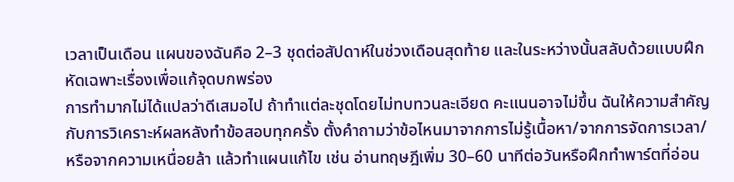เวลาเป็นเดือน แผนของฉันคือ 2–3 ชุดต่อสัปดาห์ในช่วงเดือนสุดท้าย และในระหว่างนั้นสลับด้วยแบบฝึกหัดเฉพาะเรื่องเพื่อแก้จุดบกพร่อง
การทำมากไม่ได้แปลว่าดีเสมอไป ถ้าทำแต่ละชุดโดยไม่ทบทวนละเอียด คะแนนอาจไม่ขึ้น ฉันให้ความสำคัญกับการวิเคราะห์ผลหลังทำข้อสอบทุกครั้ง ตั้งคำถามว่าข้อไหนมาจากการไม่รู้เนื้อหา/จากการจัดการเวลา/หรือจากความเหนื่อยล้า แล้วทำแผนแก้ไข เช่น อ่านทฤษฎีเพิ่ม 30–60 นาทีต่อวันหรือฝึกทำพาร์ตที่อ่อน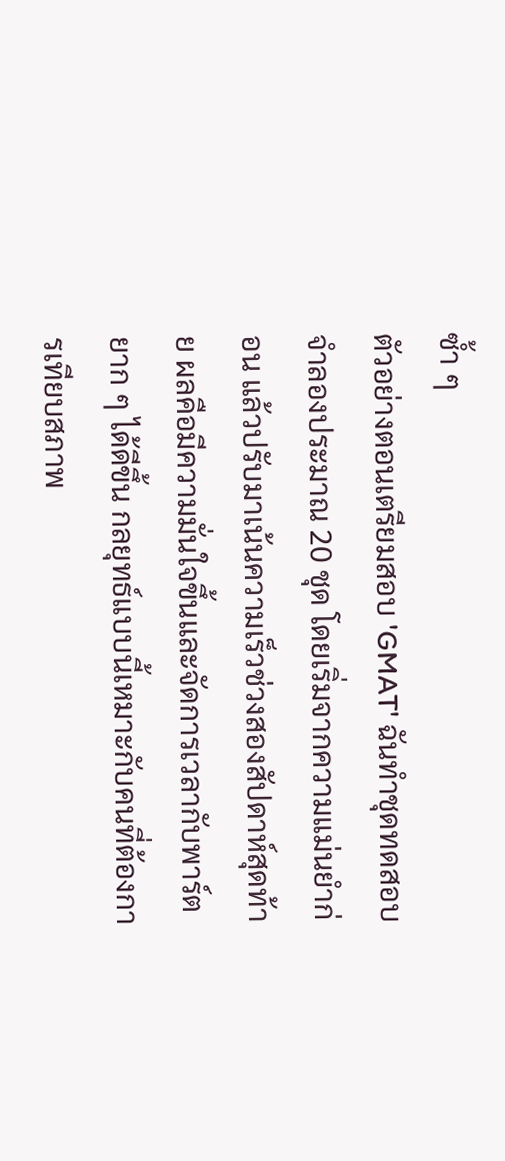ซ้ำ ๆ
ตัวอย่างตอนเตรียมสอบ 'GMAT' ฉันทำชุดทดสอบจำลองประมาณ 20 ชุด โดยเริ่มจากความแม่นยำก่อน แล้วปรับมาเน้นความเร็วช่วงสองสัปดาห์สุดท้าย ผลคือมีความมั่นใจขึ้นและจัดการเวลากับพาร์ตยาก ๆ ได้ดีขึ้น กลยุทธ์แบบนี้เหมาะกับคนที่ต้องการเทียบสภาพ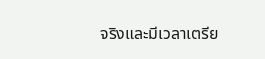จริงและมีเวลาเตรีย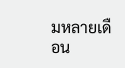มหลายเดือน